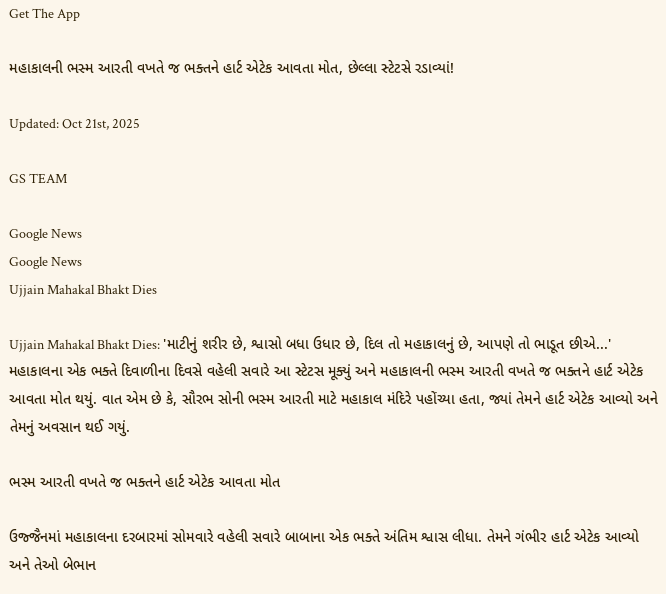Get The App

મહાકાલની ભસ્મ આરતી વખતે જ ભક્તને હાર્ટ એટેક આવતા મોત, છેલ્લા સ્ટેટસે રડાવ્યાં!

Updated: Oct 21st, 2025

GS TEAM

Google News
Google News
Ujjain Mahakal Bhakt Dies

Ujjain Mahakal Bhakt Dies: 'માટીનું શરીર છે, શ્વાસો બધા ઉધાર છે, દિલ તો મહાકાલનું છે, આપણે તો ભાડૂત છીએ...' મહાકાલના એક ભક્તે દિવાળીના દિવસે વહેલી સવારે આ સ્ટેટસ મૂક્યું અને મહાકાલની ભસ્મ આરતી વખતે જ ભક્તને હાર્ટ એટેક આવતા મોત થયું. વાત એમ છે કે, સૌરભ સોની ભસ્મ આરતી માટે મહાકાલ મંદિરે પહોંચ્યા હતા, જ્યાં તેમને હાર્ટ એટેક આવ્યો અને તેમનું અવસાન થઈ ગયું.

ભસ્મ આરતી વખતે જ ભક્તને હાર્ટ એટેક આવતા મોત

ઉજ્જૈનમાં મહાકાલના દરબારમાં સોમવારે વહેલી સવારે બાબાના એક ભક્તે અંતિમ શ્વાસ લીધા. તેમને ગંભીર હાર્ટ એટેક આવ્યો અને તેઓ બેભાન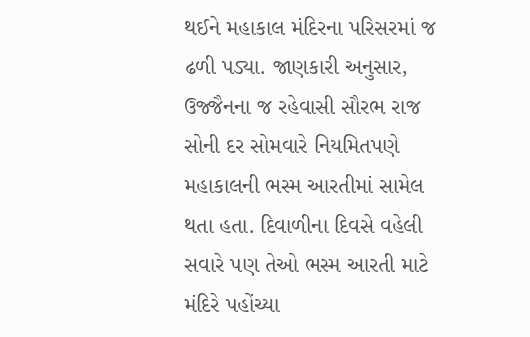થઈને મહાકાલ મંદિરના પરિસરમાં જ ઢળી પડ્યા. જાણકારી અનુસાર, ઉજ્જૈનના જ રહેવાસી સૌરભ રાજ સોની દર સોમવારે નિયમિતપણે મહાકાલની ભસ્મ આરતીમાં સામેલ થતા હતા. દિવાળીના દિવસે વહેલી સવારે પણ તેઓ ભસ્મ આરતી માટે મંદિરે પહોંચ્યા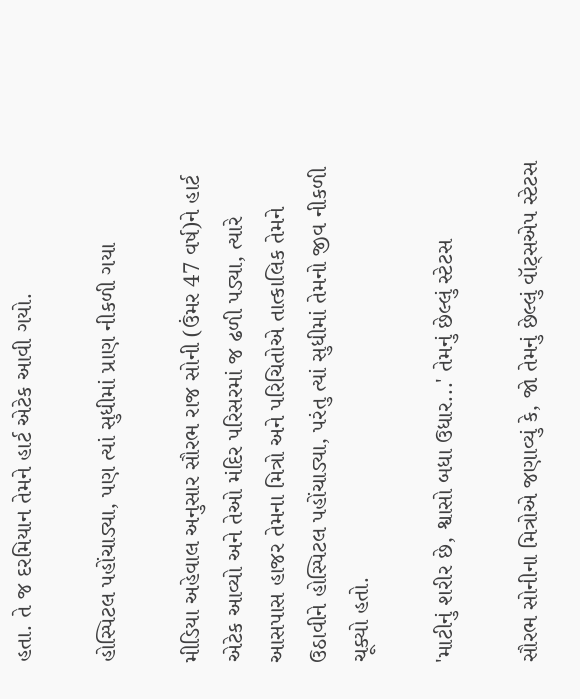હતા. તે જ દરમિયાન તેમને હાર્ટ એટેક આવી ગયો.

હોસ્પિટલ પહોંચાડ્યા, પણ ત્યાં સુધીમાં પ્રાણ નીકળી ગયા

મીડિયા અહેવાલ અનુસાર સૌરભ રાજ સોની (ઉંમર 47 વર્ષ)ને હાર્ટ એટેક આવ્યો અને તેઓ મંદિર પરિસરમાં જ ઢળી પડ્યા, ત્યારે આસપાસ હાજર તેમના મિત્રો અને પરિચિતોએ તાત્કાલિક તેમને ઉઠાવીને હોસ્પિટલ પહોંચાડ્યા, પરંતુ ત્યાં સુધીમાં તેમનો જીવ નીકળી ચૂક્યો હતો.

'માટીનું શરીર છે, શ્વાસો બધા ઉધાર...' તેમનું છેલ્લું સ્ટેટસ

સૌરભ સોનીના મિત્રોએ જણાવ્યું કે, જો તેમનું છેલ્લું વૉટ્સએપ સ્ટેટસ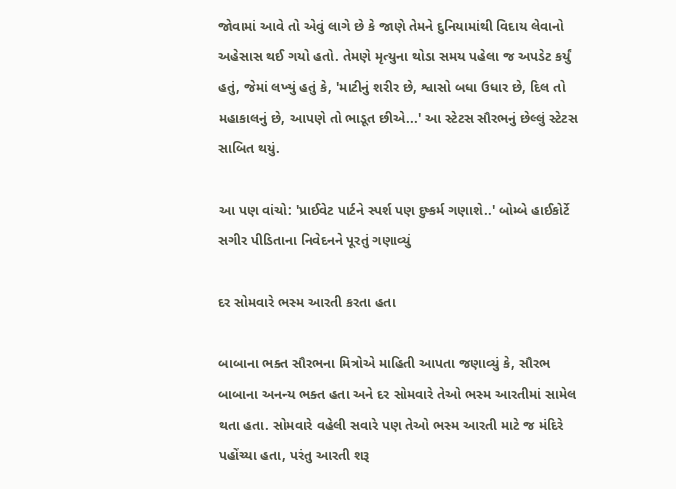જોવામાં આવે તો એવું લાગે છે કે જાણે તેમને દુનિયામાંથી વિદાય લેવાનો અહેસાસ થઈ ગયો હતો. તેમણે મૃત્યુના થોડા સમય પહેલા જ અપડેટ કર્યું હતું, જેમાં લખ્યું હતું કે, 'માટીનું શરીર છે, શ્વાસો બધા ઉધાર છે, દિલ તો મહાકાલનું છે, આપણે તો ભાડૂત છીએ...' આ સ્ટેટસ સૌરભનું છેલ્લું સ્ટેટસ સાબિત થયું.

આ પણ વાંચો: 'પ્રાઈવેટ પાર્ટને સ્પર્શ પણ દુષ્કર્મ ગણાશે..' બોમ્બે હાઈકોર્ટે સગીર પીડિતાના નિવેદનને પૂરતું ગણાવ્યું

દર સોમવારે ભસ્મ આરતી કરતા હતા

બાબાના ભક્ત સૌરભના મિત્રોએ માહિતી આપતા જણાવ્યું કે, સૌરભ બાબાના અનન્ય ભક્ત હતા અને દર સોમવારે તેઓ ભસ્મ આરતીમાં સામેલ થતા હતા. સોમવારે વહેલી સવારે પણ તેઓ ભસ્મ આરતી માટે જ મંદિરે પહોંચ્યા હતા, પરંતુ આરતી શરૂ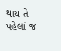થાય તે પહેલાં જ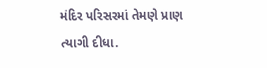મંદિર પરિસરમાં તેમણે પ્રાણ ત્યાગી દીધા.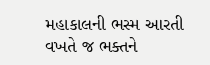મહાકાલની ભસ્મ આરતી વખતે જ ભક્તને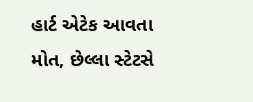હાર્ટ એટેક આવતા મોત, છેલ્લા સ્ટેટસે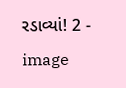રડાવ્યાં! 2 - image